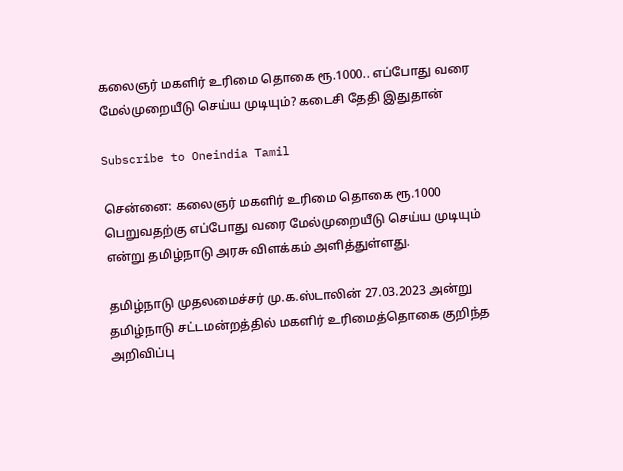கலைஞர் மகளிர் உரிமை தொகை ரூ.1000.. எப்போது வரை மேல்முறையீடு செய்ய முடியும்? கடைசி தேதி இதுதான்

Subscribe to Oneindia Tamil

சென்னை: கலைஞர் மகளிர் உரிமை தொகை ரூ.1000 பெறுவதற்கு எப்போது வரை மேல்முறையீடு செய்ய முடியும் என்று தமிழ்நாடு அரசு விளக்கம் அளித்துள்ளது.

தமிழ்நாடு முதலமைச்சர் மு.க.ஸ்டாலின் 27.03.2023 அன்று தமிழ்நாடு சட்டமன்றத்தில் மகளிர் உரிமைத்தொகை குறிந்த அறிவிப்பு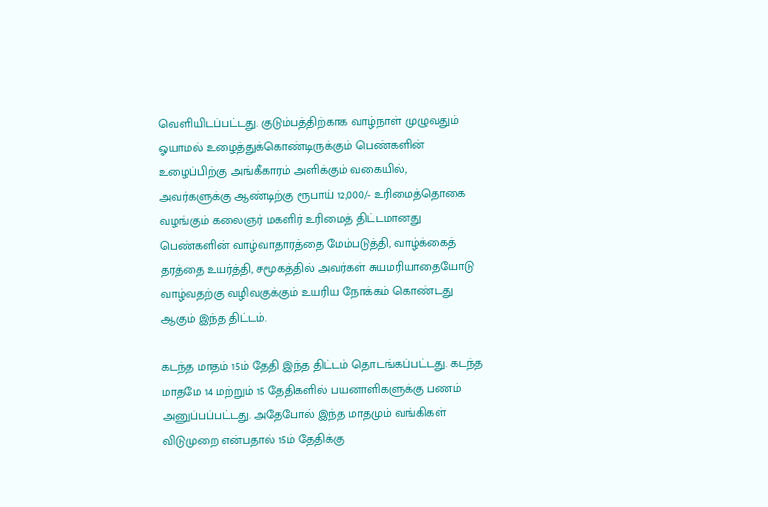வெளியிடப்பட்டது. குடும்பத்திற்காக வாழ்நாள் முழுவதும் ஓயாமல் உழைத்துக்கொண்டிருக்கும் பெண்களின் உழைப்பிற்கு அங்கீகாரம் அளிக்கும் வகையில், அவர்களுக்கு ஆண்டிற்கு ரூபாய் 12,000/- உரிமைத்தொகை வழங்கும் கலைஞர் மகளிர் உரிமைத் திட்டமானது பெண்களின் வாழ்வாதாரத்தை மேம்படுத்தி, வாழ்க்கைத் தரத்தை உயர்த்தி, சமூகத்தில் அவர்கள் சுயமரியாதையோடு வாழ்வதற்கு வழிவகுக்கும் உயரிய நோக்கம் கொண்டது ஆகும் இந்த திட்டம்.

கடந்த மாதம் 15ம் தேதி இந்த திட்டம் தொடங்கப்பட்டது. கடந்த மாதமே 14 மற்றும் 15 தேதிகளில் பயனாளிகளுக்கு பணம் அனுப்பப்பட்டது. அதேபோல் இந்த மாதமும் வங்கிகள் விடுமுறை என்பதால் 15ம் தேதிக்கு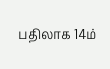பதிலாக 14ம்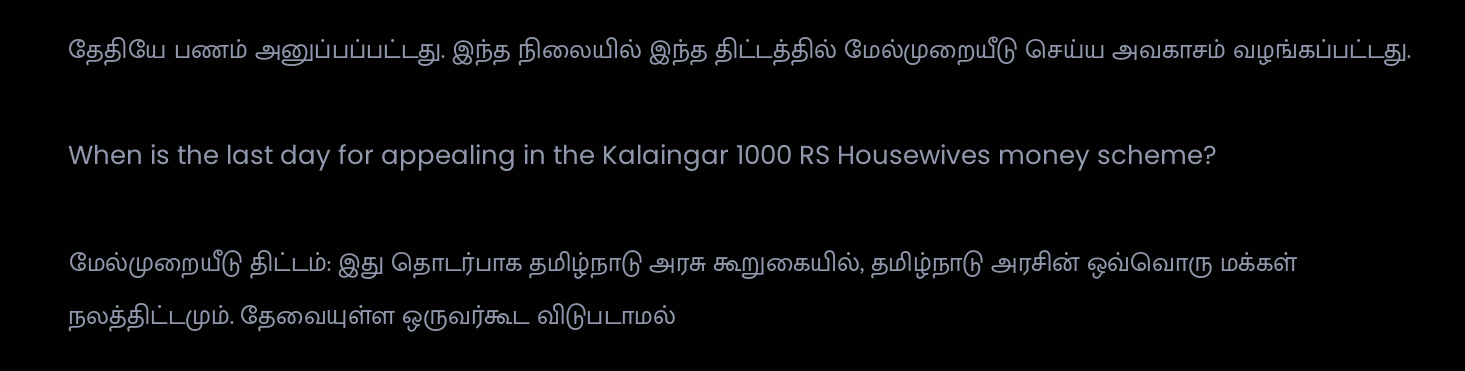தேதியே பணம் அனுப்பப்பட்டது. இந்த நிலையில் இந்த திட்டத்தில் மேல்முறையீடு செய்ய அவகாசம் வழங்கப்பட்டது.

When is the last day for appealing in the Kalaingar 1000 RS Housewives money scheme?

மேல்முறையீடு திட்டம்: இது தொடர்பாக தமிழ்நாடு அரசு கூறுகையில், தமிழ்நாடு அரசின் ஒவ்வொரு மக்கள் நலத்திட்டமும். தேவையுள்ள ஒருவர்கூட விடுபடாமல்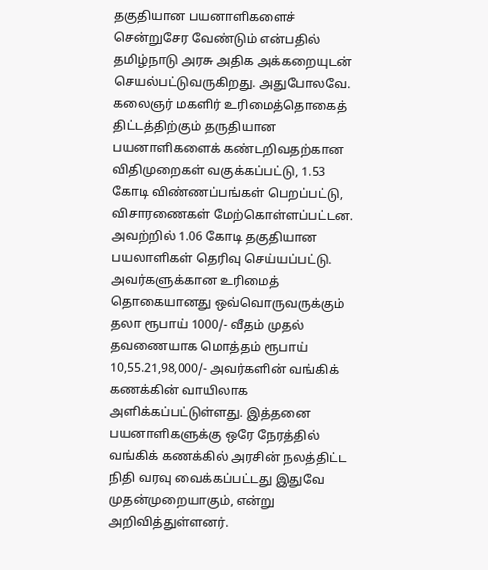தகுதியான பயனாளிகளைச் சென்றுசேர வேண்டும் என்பதில் தமிழ்நாடு அரசு அதிக அக்கறையுடன் செயல்பட்டுவருகிறது. அதுபோலவே. கலைஞர் மகளிர் உரிமைத்தொகைத் திட்டத்திற்கும் தருதியான பயனாளிகளைக் கண்டறிவதற்கான விதிமுறைகள் வகுக்கப்பட்டு, 1.53 கோடி விண்ணப்பங்கள் பெறப்பட்டு, விசாரணைகள் மேற்கொள்ளப்பட்டன. அவற்றில் 1.06 கோடி தகுதியான பயலாளிகள் தெரிவு செய்யப்பட்டு. அவர்களுக்கான உரிமைத் தொகையானது ஒவ்வொருவருக்கும் தலா ரூபாய் 1000/- வீதம் முதல் தவணையாக மொத்தம் ரூபாய் 10,55.21,98,000/- அவர்களின் வங்கிக் கணக்கின் வாயிலாக அளிக்கப்பட்டுள்ளது. இத்தனை பயனாளிகளுக்கு ஒரே நேரத்தில் வங்கிக் கணக்கில் அரசின் நலத்திட்ட நிதி வரவு வைக்கப்பட்டது இதுவே முதன்முறையாகும், என்று அறிவித்துள்ளனர்.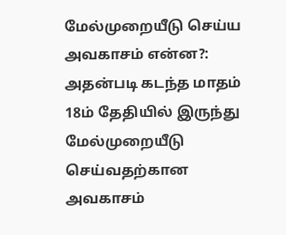மேல்முறையீடு செய்ய அவகாசம் என்ன?: அதன்படி கடந்த மாதம் 18ம் தேதியில் இருந்து மேல்முறையீடு செய்வதற்கான அவகாசம்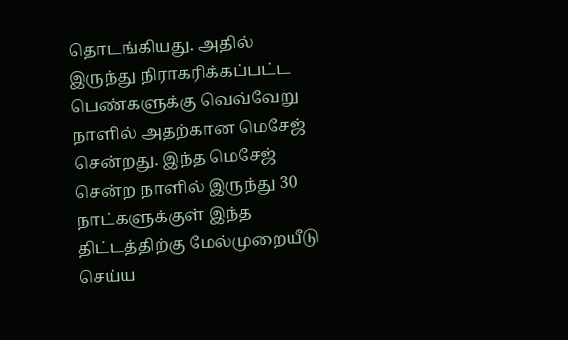தொடங்கியது. அதில் இருந்து நிராகரிக்கப்பட்ட பெண்களுக்கு வெவ்வேறு நாளில் அதற்கான மெசேஜ் சென்றது. இந்த மெசேஜ் சென்ற நாளில் இருந்து 30 நாட்களுக்குள் இந்த திட்டத்திற்கு மேல்முறையீடு செய்ய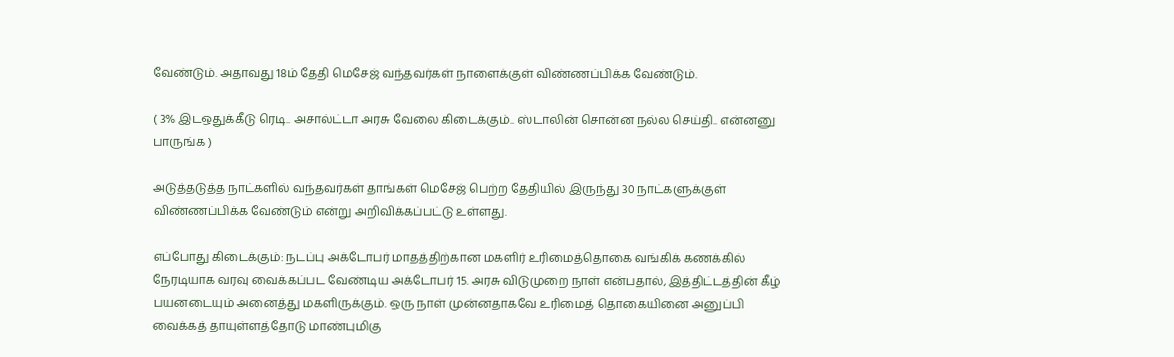வேண்டும். அதாவது 18ம் தேதி மெசேஜ் வந்தவர்கள் நாளைக்குள் விண்ணப்பிக்க வேண்டும்.

( 3% இடஒதுக்கீடு ரெடி.. அசால்ட்டா அரசு வேலை கிடைக்கும்.. ஸ்டாலின் சொன்ன நல்ல செய்தி.. என்னனு பாருங்க )

அடுத்தடுத்த நாட்களில் வந்தவர்கள் தாங்கள் மெசேஜ் பெற்ற தேதியில் இருந்து 30 நாட்களுக்குள் விண்ணப்பிக்க வேண்டும் என்று அறிவிக்கப்பட்டு உள்ளது.

எப்போது கிடைக்கும்: நடப்பு அக்டோபர் மாதத்திற்கான மகளிர் உரிமைத்தொகை வங்கிக் கணக்கில் நேரடியாக வரவு வைக்கப்பட வேண்டிய அக்டோபர் 15. அரசு விடுமுறை நாள் என்பதால், இத்திட்டத்தின் கீழ் பயனடையும் அனைத்து மகளிருக்கும். ஒரு நாள் முன்னதாகவே உரிமைத் தொகையினை அனுப்பி வைக்கத் தாயுள்ளத்தோடு மாண்புமிகு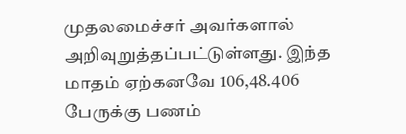முதலமைச்சர் அவர்களால் அறிவுறுத்தப்பட்டுள்ளது. இந்த மாதம் ஏற்கனவே 106,48.406 பேருக்கு பணம்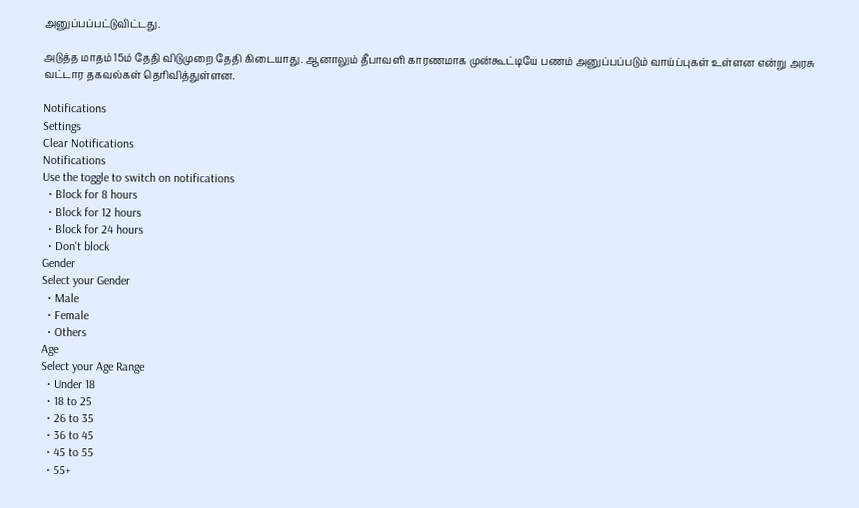அனுப்பப்பட்டுவிட்டது.

அடுத்த மாதம் 15ம் தேதி விடுமுறை தேதி கிடையாது. ஆனாலும் தீபாவளி காரணமாக முன்கூட்டியே பணம் அனுப்பப்படும் வாய்ப்புகள் உள்ளன என்று அரசு வட்டார தகவல்கள் தெரிவித்துள்ளன.

Notifications
Settings
Clear Notifications
Notifications
Use the toggle to switch on notifications
  • Block for 8 hours
  • Block for 12 hours
  • Block for 24 hours
  • Don't block
Gender
Select your Gender
  • Male
  • Female
  • Others
Age
Select your Age Range
  • Under 18
  • 18 to 25
  • 26 to 35
  • 36 to 45
  • 45 to 55
  • 55+